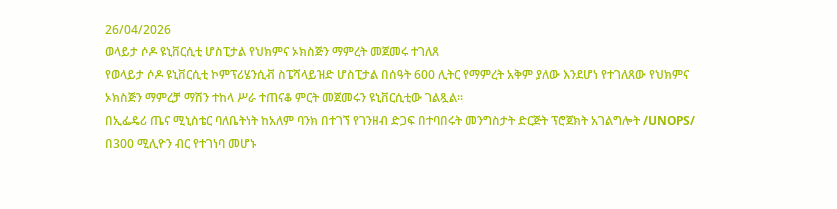26/04/2026
ወላይታ ሶዶ ዩኒቨርሲቲ ሆስፒታል የህክምና ኦክስጅን ማምረት መጀመሩ ተገለጸ
የወላይታ ሶዶ ዩኒቨርሲቲ ኮምፕሪሄንሲቭ ስፔሻላይዝድ ሆስፒታል በሰዓት 600 ሊትር የማምረት አቅም ያለው እንደሆነ የተገለጸው የህክምና ኦክስጅን ማምረቻ ማሽን ተከላ ሥራ ተጠናቆ ምርት መጀመሩን ዩኒቨርሲቲው ገልጿል።
በኢፌዴሪ ጤና ሚኒስቴር ባለቤትነት ከአለም ባንክ በተገኘ የገንዘብ ድጋፍ በተባበሩት መንግስታት ድርጅት ፕሮጀክት አገልግሎት /UNOPS/ በ300 ሚሊዮን ብር የተገነባ መሆኑ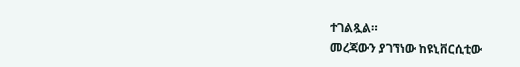ተገልጿል።
መረጃውን ያገኘነው ከዩኒቨርሲቲው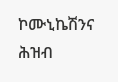ኮሙኒኬሽንና ሕዝብ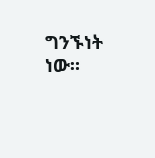ግንኙነት ነው።